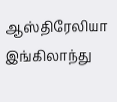ஆஸ்திரேலியா இங்கிலாந்து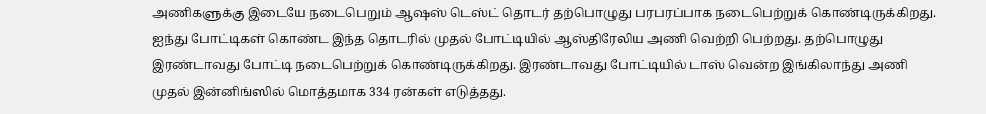அணிகளுக்கு இடையே நடைபெறும் ஆஷஸ் டெஸ்ட் தொடர் தற்பொழுது பரபரப்பாக நடைபெற்றுக் கொண்டிருக்கிறது. ஐந்து போட்டிகள் கொண்ட இந்த தொடரில் முதல் போட்டியில் ஆஸ்திரேலிய அணி வெற்றி பெற்றது. தற்பொழுது இரண்டாவது போட்டி நடைபெற்றுக் கொண்டிருக்கிறது. இரண்டாவது போட்டியில் டாஸ் வென்ற இங்கிலாந்து அணி முதல் இன்னிங்ஸில் மொத்தமாக 334 ரன்கள் எடுத்தது.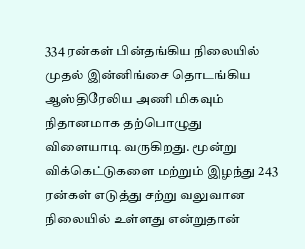334 ரன்கள் பின்தங்கிய நிலையில் முதல் இன்னிங்சை தொடங்கிய ஆஸ்திரேலிய அணி மிகவும் நிதானமாக தற்பொழுது விளையாடி வருகிறது. மூன்று விக்கெட்டுகளை மற்றும் இழந்து 243 ரன்கள் எடுத்து சற்று வலுவான நிலையில் உள்ளது என்றுதான்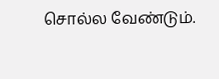சொல்ல வேண்டும்.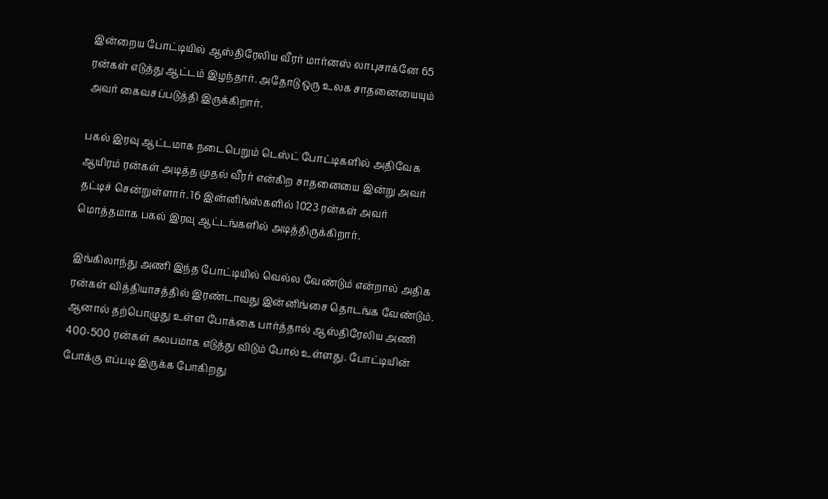இன்றைய போட்டியில் ஆஸ்திரேலிய வீரர் மார்னஸ் லாபுசாக்னே 65 ரன்கள் எடுத்து ஆட்டம் இழந்தார். அதோடு ஒரு உலக சாதனையையும் அவர் கைவசப்படுத்தி இருக்கிறார்.

பகல் இரவு ஆட்டமாக நடைபெறும் டெஸ்ட் போட்டிகளில் அதிவேக ஆயிரம் ரன்கள் அடித்த முதல் வீரர் என்கிற சாதனையை இன்று அவர் தட்டிச் சென்றுள்ளார். 16 இன்னிங்ஸ்களில் 1023 ரன்கள் அவர் மொத்தமாக பகல் இரவு ஆட்டங்களில் அடித்திருக்கிறார்.

இங்கிலாந்து அணி இந்த போட்டியில் வெல்ல வேண்டும் என்றால் அதிக ரன்கள் வித்தியாசத்தில் இரண்டாவது இன்னிங்சை தொடங்க வேண்டும். ஆனால் தற்பொழுது உள்ள போக்கை பார்த்தால் ஆஸ்திரேலிய அணி 400-500 ரன்கள் சுலபமாக எடுத்து விடும் போல் உள்ளது. போட்டியின் போக்கு எப்படி இருக்க போகிறது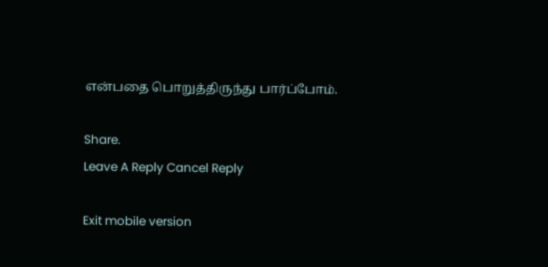என்பதை பொறுத்திருந்து பார்ப்போம்.

Share.
Leave A Reply Cancel Reply

Exit mobile version